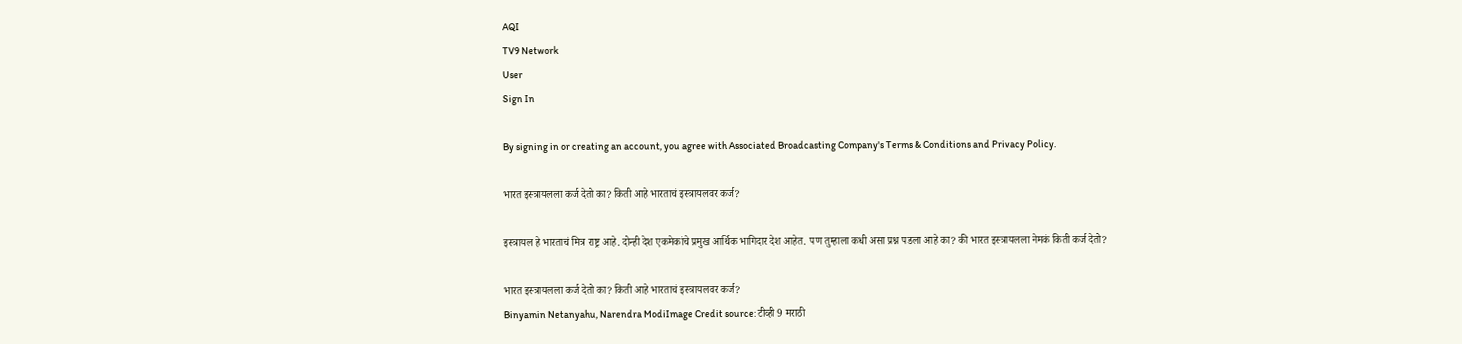AQI
TV9 Network
User
Sign In

By signing in or creating an account, you agree with Associated Broadcasting Company's Terms & Conditions and Privacy Policy.

भारत इस्त्रायलला कर्ज देतो का? किती आहे भारताचं इस्त्रायलवर कर्ज?

इस्त्रायल हे भारताचं मित्र राष्ट्र आहे. दोन्ही देश एकमेकांचे प्रमुख आर्थिक भागिदार देश आहेत. पण तुम्हाला कधी असा प्रश्न पडला आहे का? की भारत इस्त्रायलला नेमकं किती कर्ज देतो?

भारत इस्त्रायलला कर्ज देतो का? किती आहे भारताचं इस्त्रायलवर कर्ज?
Binyamin Netanyahu, Narendra ModiImage Credit source: टीव्ही 9 मराठी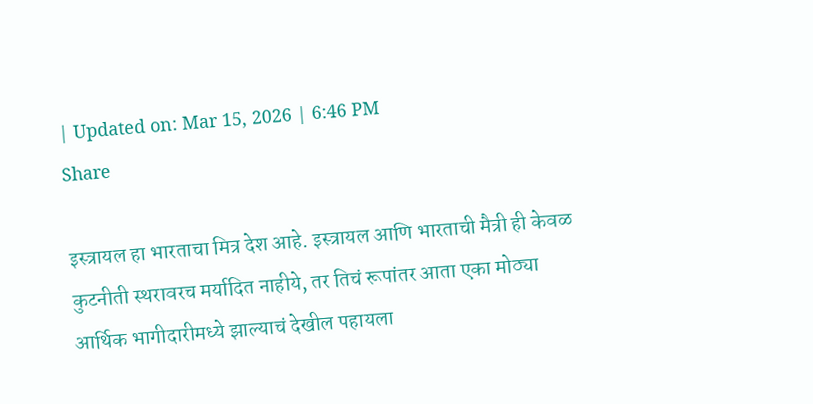| Updated on: Mar 15, 2026 | 6:46 PM
Share

इस्त्रायल हा भारताचा मित्र देश आहे. इस्त्रायल आणि भारताची मैत्री ही केवळ कुटनीती स्थरावरच मर्यादित नाहीये, तर तिचं रूपांतर आता एका मोठ्या आर्थिक भागीदारीमध्ये झाल्याचं देखील पहायला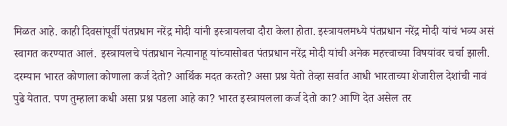मिळत आहे. काही दिवसांपूर्वी पंतप्रधान नरेंद्र मोदी यांनी इस्त्रायलचा दौरा केला होता. इस्त्रायलमध्ये पंतप्रधान नरेंद्र मोदी यांचं भव्य असं स्वागत करण्यात आलं. इस्त्रायलचे पंतप्रधान नेत्यानाहू यांच्यासोबत पंतप्रधान नरेंद्र मोदी यांची अनेक महत्त्वाच्या विषयांवर चर्चा झाली. दरम्यान भारत कोणाला कोणाला कर्ज देतो? आर्थिक मदत करतो? असा प्रश्न येतो तेव्हा सर्वात आधी भारताच्या शेजारील देशांची नावं पुढे येतात. पण तुम्हाला कधी असा प्रश्न पडला आहे का? भारत इस्त्रायलला कर्ज देतो का? आणि देत असेल तर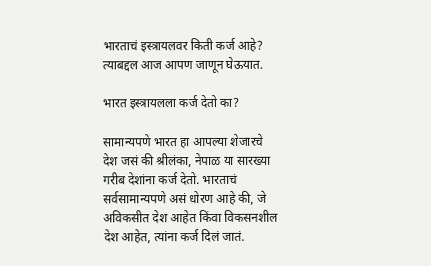भारताचं इस्त्रायलवर किती कर्ज आहे? त्याबद्दल आज आपण जाणून घेऊयात.

भारत इस्त्रायलला कर्ज देतो का?

सामान्यपणे भारत हा आपल्या शेजारचे देश जसं की श्रीलंका, नेपाळ या सारख्या गरीब देशांना कर्ज देतो. भारताचं सर्वसामान्यपणे असं धोरण आहे की, जे अविकसीत देश आहेत किंवा विकसनशील देश आहेत, त्यांना कर्ज दिलं जातं.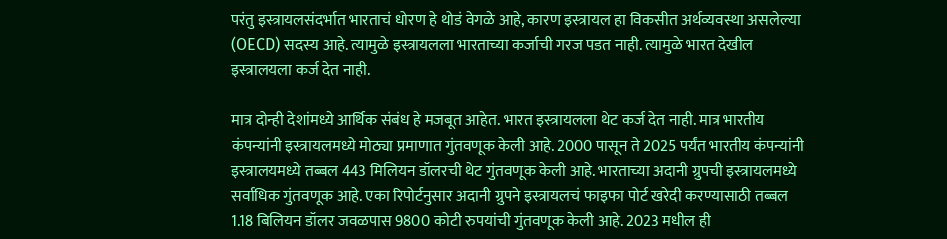परंतु इस्त्रायलसंदर्भात भारताचं धोरण हे थोडं वेगळे आहे, कारण इस्त्रायल हा विकसीत अर्थव्यवस्था असलेल्या (OECD) सदस्य आहे. त्यामुळे इस्त्रायलला भारताच्या कर्जाची गरज पडत नाही. त्यामुळे भारत देखील इस्त्रालयला कर्ज देत नाही.

मात्र दोन्ही देशांमध्ये आर्थिक संबंध हे मजबूत आहेत. भारत इस्त्रायलला थेट कर्ज देत नाही. मात्र भारतीय कंपन्यांनी इस्त्रायलमध्ये मोठ्या प्रमाणात गुंतवणूक केली आहे. 2000 पासून ते 2025 पर्यंत भारतीय कंपन्यांनी इस्त्रालयमध्ये तब्बल 443 मिलियन डॉलरची थेट गुंतवणूक केली आहे. भारताच्या अदानी ग्रुपची इस्त्रायलमध्ये सर्वाधिक गुंतवणूक आहे. एका रिपोर्टनुसार अदानी ग्रुपने इस्त्रायलचं फाइफा पोर्ट खरेदी करण्यासाठी तब्बल 1.18 बिलियन डॉलर जवळपास 9800 कोटी रुपयांची गुंतवणूक केली आहे. 2023 मधील ही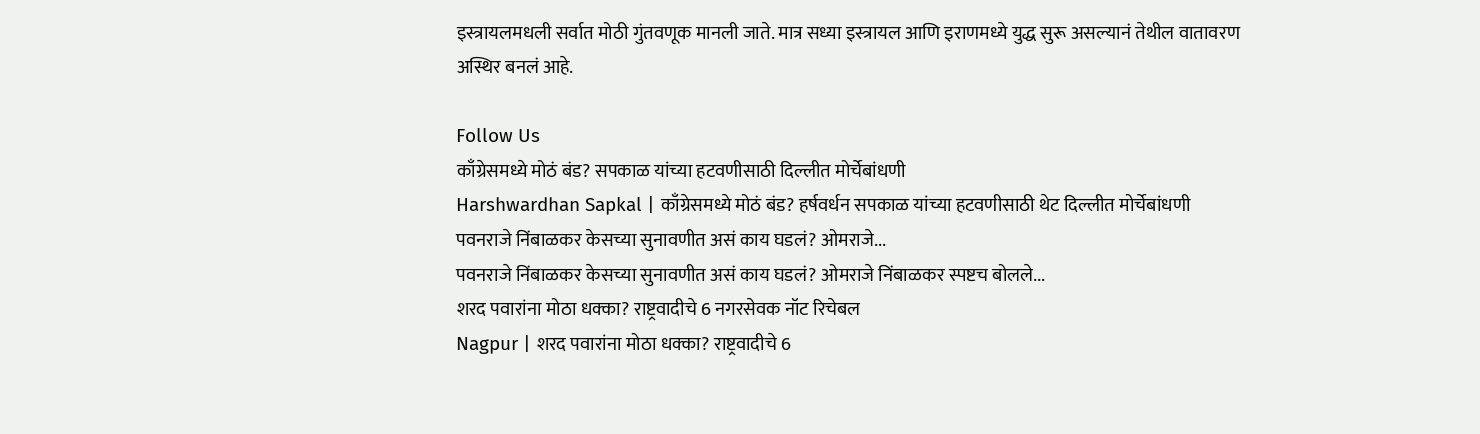इस्त्रायलमधली सर्वात मोठी गुंतवणूक मानली जाते. मात्र सध्या इस्त्रायल आणि इराणमध्ये युद्ध सुरू असल्यानं तेथील वातावरण अस्थिर बनलं आहे.

Follow Us
काँग्रेसमध्ये मोठं बंड? सपकाळ यांच्या हटवणीसाठी दिल्लीत मोर्चेबांधणी
Harshwardhan Sapkal | काँग्रेसमध्ये मोठं बंड? हर्षवर्धन सपकाळ यांच्या हटवणीसाठी थेट दिल्लीत मोर्चेबांधणी
पवनराजे निंबाळकर केसच्या सुनावणीत असं काय घडलं? ओमराजे...
पवनराजे निंबाळकर केसच्या सुनावणीत असं काय घडलं? ओमराजे निंबाळकर स्पष्टच बोलले...
शरद पवारांना मोठा धक्का? राष्ट्रवादीचे 6 नगरसेवक नॉट रिचेबल
Nagpur | शरद पवारांना मोठा धक्का? राष्ट्रवादीचे 6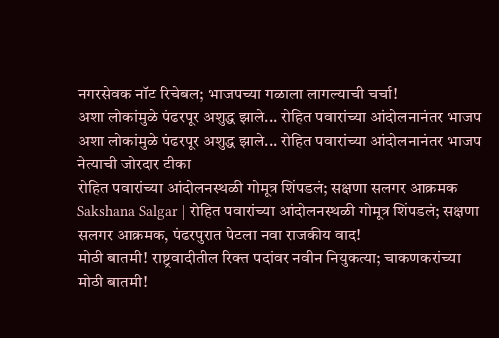नगरसेवक नॉट रिचेबल; भाजपच्या गळाला लागल्याची चर्चा!
अशा लोकांमुळे पंढरपूर अशुद्ध झाले... रोहित पवारांच्या आंदोलनानंतर भाजप
अशा लोकांमुळे पंढरपूर अशुद्ध झाले... रोहित पवारांच्या आंदोलनानंतर भाजप नेत्याची जोरदार टीका
रोहित पवारांच्या आंदोलनस्थळी गोमूत्र शिंपडलं; सक्षणा सलगर आक्रमक
Sakshana Salgar | रोहित पवारांच्या आंदोलनस्थळी गोमूत्र शिंपडलं; सक्षणा सलगर आक्रमक, पंढरपुरात पेटला नवा राजकीय वाद!
मोठी बातमी! राष्ट्रवादीतील रिक्त पदांवर नवीन नियुकत्या; चाकणकरांच्या
मोठी बातमी!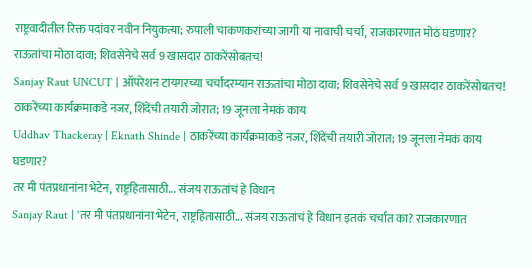राष्ट्रवादीतील रिक्त पदांवर नवीन नियुकत्या; रुपाली चाकणकरांच्या जागी या नावाची चर्चा, राजकारणात मोठं घडणार?
राऊतांचा मोठा दावा; शिवसेनेचे सर्व 9 खासदार ठाकरेंसोबतच!
Sanjay Raut UNCUT | ऑपरेशन टायगरच्या चर्चांदरम्यान राऊतांचा मोठा दावा; शिवसेनेचे सर्व 9 खासदार ठाकरेंसोबतच!
ठाकरेंच्या कार्यक्रमाकडे नजर, शिंदेंची तयारी जोरात; 19 जूनला नेमकं काय
Uddhav Thackeray | Eknath Shinde | ठाकरेंच्या कार्यक्रमाकडे नजर, शिंदेंची तयारी जोरात; 19 जूनला नेमकं काय घडणार?
तर मी पंतप्रधानांना भेटेन, राष्ट्रहितासाठी... संजय राऊतांचं हे विधान
Sanjay Raut | 'तर मी पंतप्रधानांना भेटेन, राष्ट्रहितासाठी... संजय राऊतांचं हे विधान इतकं चर्चात का? राजकारणात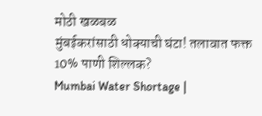मोठी खळबळ
मुंबईकरांसाठी धोक्याची घंटा! तलावात फक्त 10% पाणी शिल्लक?
Mumbai Water Shortage |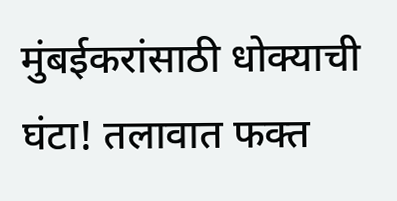मुंबईकरांसाठी धोक्याची घंटा! तलावात फक्त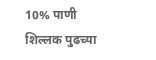10% पाणी शिल्लक पुढच्या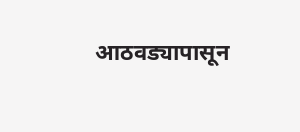आठवड्यापासून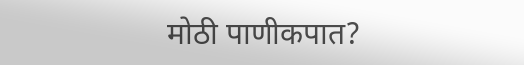मोठी पाणीकपात?